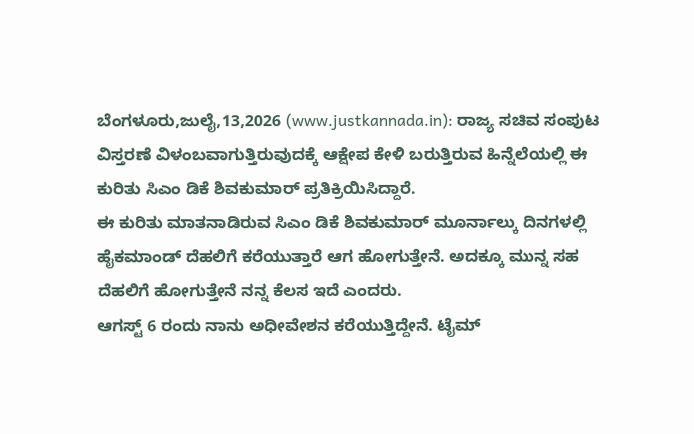ಬೆಂಗಳೂರು,ಜುಲೈ,13,2026 (www.justkannada.in): ರಾಜ್ಯ ಸಚಿವ ಸಂಪುಟ ವಿಸ್ತರಣೆ ವಿಳಂಬವಾಗುತ್ತಿರುವುದಕ್ಕೆ ಆಕ್ಷೇಪ ಕೇಳಿ ಬರುತ್ತಿರುವ ಹಿನ್ನೆಲೆಯಲ್ಲಿ ಈ ಕುರಿತು ಸಿಎಂ ಡಿಕೆ ಶಿವಕುಮಾರ್ ಪ್ರತಿಕ್ರಿಯಿಸಿದ್ದಾರೆ.
ಈ ಕುರಿತು ಮಾತನಾಡಿರುವ ಸಿಎಂ ಡಿಕೆ ಶಿವಕುಮಾರ್ ಮೂರ್ನಾಲ್ಕು ದಿನಗಳಲ್ಲಿ ಹೈಕಮಾಂಡ್ ದೆಹಲಿಗೆ ಕರೆಯುತ್ತಾರೆ ಆಗ ಹೋಗುತ್ತೇನೆ. ಅದಕ್ಕೂ ಮುನ್ನ ಸಹ ದೆಹಲಿಗೆ ಹೋಗುತ್ತೇನೆ ನನ್ನ ಕೆಲಸ ಇದೆ ಎಂದರು.
ಆಗಸ್ಟ್ 6 ರಂದು ನಾನು ಅಧೀವೇಶನ ಕರೆಯುತ್ತಿದ್ದೇನೆ. ಟೈಮ್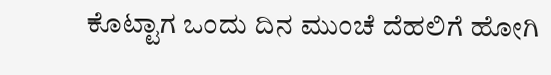ಕೊಟ್ಟಾಗ ಒಂದು ದಿನ ಮುಂಚೆ ದೆಹಲಿಗೆ ಹೋಗಿ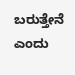ಬರುತ್ತೇನೆ ಎಂದು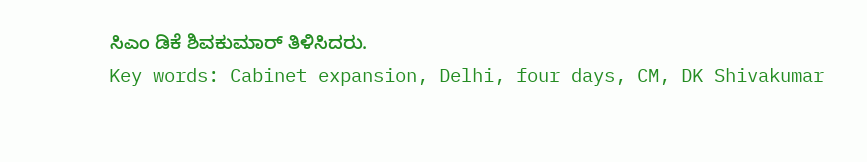ಸಿಎಂ ಡಿಕೆ ಶಿವಕುಮಾರ್ ತಿಳಿಸಿದರು.
Key words: Cabinet expansion, Delhi, four days, CM, DK Shivakumar